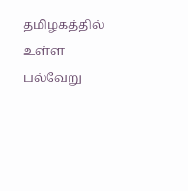தமிழகத்தில் உள்ள பல்வேறு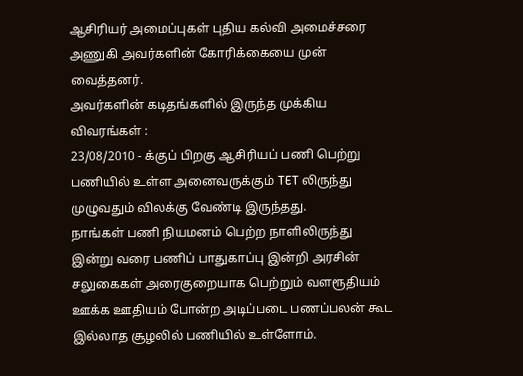ஆசிரியர் அமைப்புகள் புதிய கல்வி அமைச்சரை அணுகி அவர்களின் கோரிக்கையை முன் வைத்தனர்.
அவர்களின் கடிதங்களில் இருந்த முக்கிய விவரங்கள் :
23/08/2010 - க்குப் பிறகு ஆசிரியப் பணி பெற்று பணியில் உள்ள அனைவருக்கும் TET லிருந்து முழுவதும் விலக்கு வேண்டி இருந்தது.
நாங்கள் பணி நியமனம் பெற்ற நாளிலிருந்து இன்று வரை பணிப் பாதுகாப்பு இன்றி அரசின் சலுகைகள் அரைகுறையாக பெற்றும் வளரூதியம் ஊக்க ஊதியம் போன்ற அடிப்படை பணப்பலன் கூட இல்லாத சூழலில் பணியில் உள்ளோம்.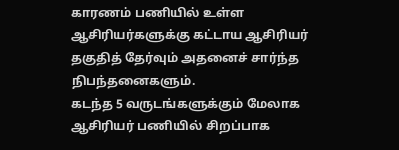காரணம் பணியில் உள்ள ஆசிரியர்களுக்கு கட்டாய ஆசிரியர் தகுதித் தேர்வும் அதனைச் சார்ந்த நிபந்தனைகளும்.
கடந்த 5 வருடங்களுக்கும் மேலாக ஆசிரியர் பணியில் சிறப்பாக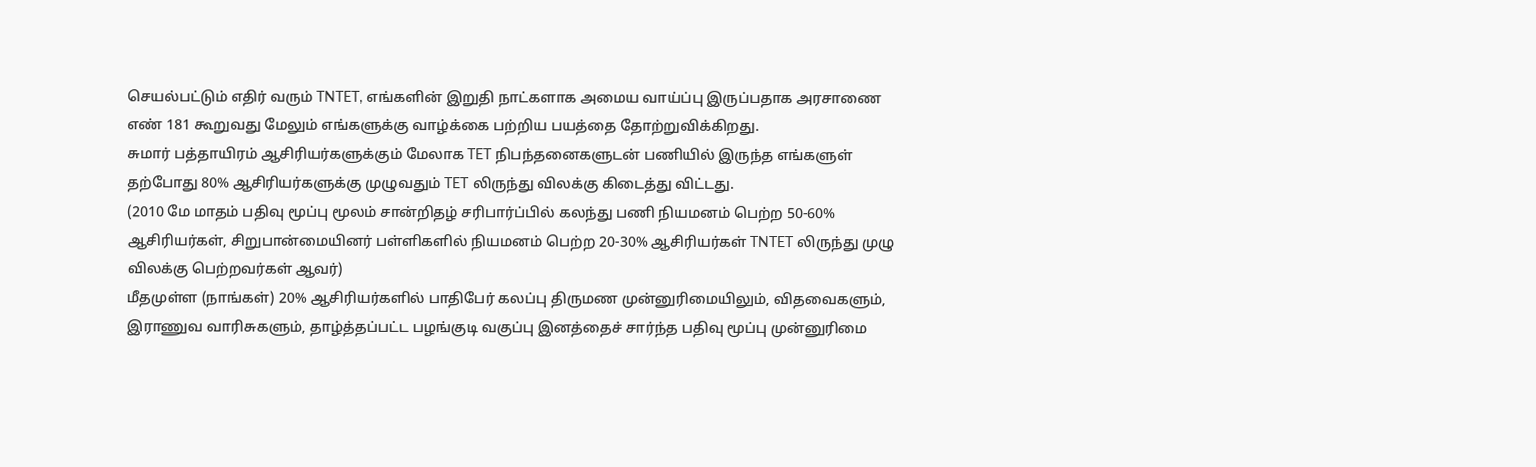செயல்பட்டும் எதிர் வரும் TNTET, எங்களின் இறுதி நாட்களாக அமைய வாய்ப்பு இருப்பதாக அரசாணை எண் 181 கூறுவது மேலும் எங்களுக்கு வாழ்க்கை பற்றிய பயத்தை தோற்றுவிக்கிறது.
சுமார் பத்தாயிரம் ஆசிரியர்களுக்கும் மேலாக TET நிபந்தனைகளுடன் பணியில் இருந்த எங்களுள் தற்போது 80% ஆசிரியர்களுக்கு முழுவதும் TET லிருந்து விலக்கு கிடைத்து விட்டது.
(2010 மே மாதம் பதிவு மூப்பு மூலம் சான்றிதழ் சரிபார்ப்பில் கலந்து பணி நியமனம் பெற்ற 50-60% ஆசிரியர்கள், சிறுபான்மையினர் பள்ளிகளில் நியமனம் பெற்ற 20-30% ஆசிரியர்கள் TNTET லிருந்து முழு விலக்கு பெற்றவர்கள் ஆவர்)
மீதமுள்ள (நாங்கள்) 20% ஆசிரியர்களில் பாதிபேர் கலப்பு திருமண முன்னுரிமையிலும், விதவைகளும், இராணுவ வாரிசுகளும், தாழ்த்தப்பட்ட பழங்குடி வகுப்பு இனத்தைச் சார்ந்த பதிவு மூப்பு முன்னுரிமை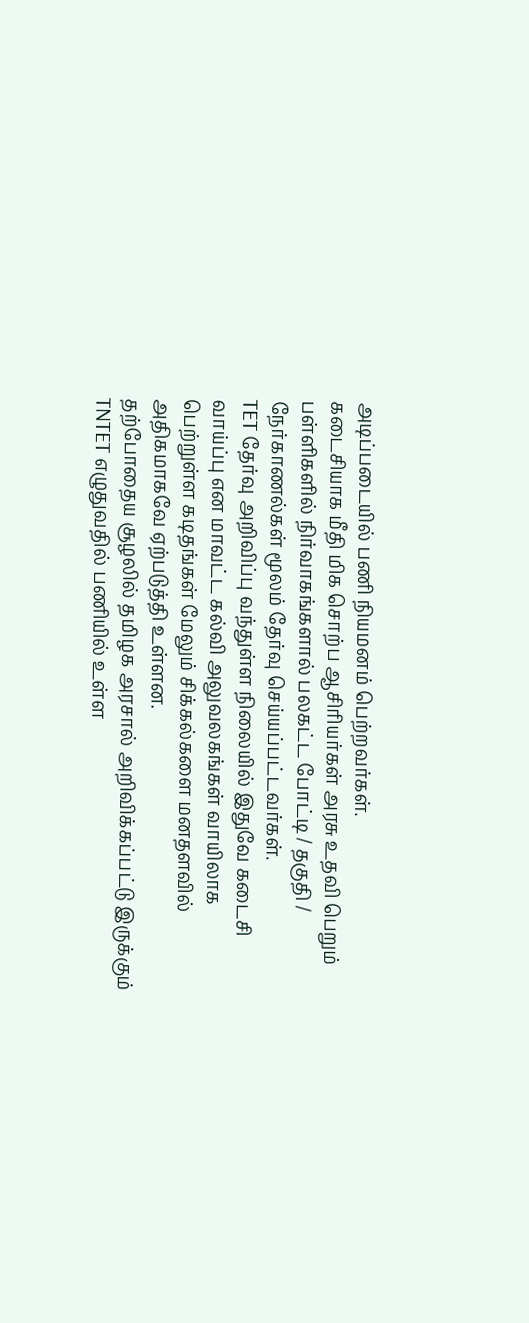அடிப்படையில் பணி நியமனம் பெற்றவர்கள்.
கடைசியாக மீதி மிக சொற்ப ஆசிரியர்கள் அரசு உதவி பெறும் பள்ளிகளில் நிர்வாகங்களால் பலகட்ட போட்டி / தகுதி / நேர்காணல்கள் மூலம் தேர்வு செய்யப்பட்டவர்கள்.
TET தேர்வு அறிவிப்பு வந்துள்ள நிலையில் இதுவே கடைசி வாய்ப்பு என மாவட்ட கல்வி அலுவலகங்கள் வாயிலாக பெற்றுள்ள கடிதங்கள் மேலும் சிக்கல்களை மனதளவில் அதிகமாகவே ஏற்படுத்தி உள்ளன.
தற்போதைய சூழலில் தமிழக அரசால் அறிவிக்கப்பட்டு இருக்கும் TNTET எழுதுவதில் பணியில் உள்ள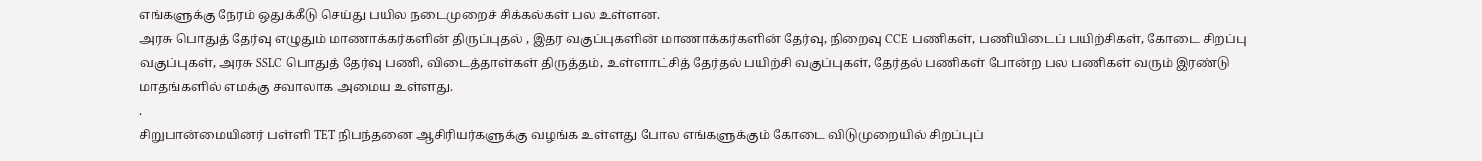எங்களுக்கு நேரம் ஒதுக்கீடு செய்து பயில நடைமுறைச் சிக்கல்கள் பல உள்ளன.
அரசு பொதுத் தேர்வு எழுதும் மாணாக்கர்களின் திருப்புதல் , இதர வகுப்புகளின் மாணாக்கர்களின் தேர்வு, நிறைவு CCE பணிகள், பணியிடைப் பயிற்சிகள், கோடை சிறப்பு வகுப்புகள், அரசு SSLC பொதுத் தேர்வு பணி, விடைத்தாள்கள் திருத்தம், உள்ளாட்சித் தேர்தல் பயிற்சி வகுப்புகள், தேர்தல் பணிகள் போன்ற பல பணிகள் வரும் இரண்டு மாதங்களில் எமக்கு சவாலாக அமைய உள்ளது.
.
சிறுபான்மையினர் பள்ளி TET நிபந்தனை ஆசிரியர்களுக்கு வழங்க உள்ளது போல எங்களுக்கும் கோடை விடுமுறையில் சிறப்புப்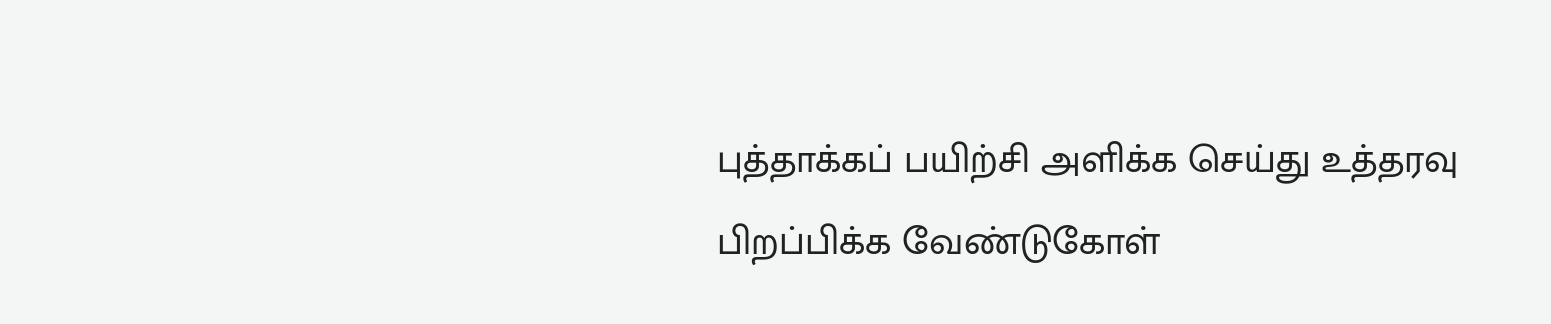புத்தாக்கப் பயிற்சி அளிக்க செய்து உத்தரவு பிறப்பிக்க வேண்டுகோள்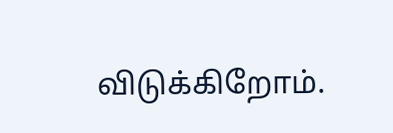விடுக்கிறோம்.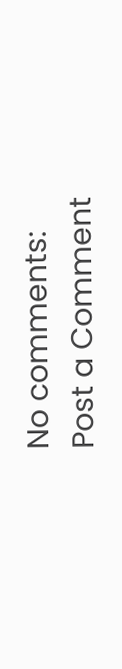No comments:
Post a Comment